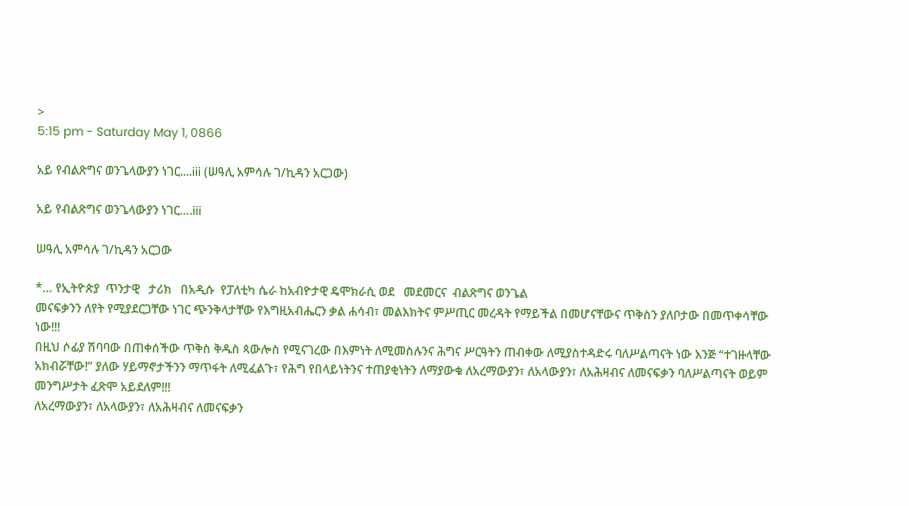>
5:15 pm - Saturday May 1, 0866

አይ የብልጽግና ወንጌላውያን ነገር....iii (ሠዓሊ አምሳሉ ገ/ኪዳን አርጋው)

አይ የብልጽግና ወንጌላውያን ነገር….iii

ሠዓሊ አምሳሉ ገ/ኪዳን አርጋው

*… የኢትዮጵያ  ጥንታዊ   ታሪክ   በአዲሱ  የፓለቲካ ሴራ ከአብዮታዊ ዴሞክራሲ ወደ   መደመርና  ብልጽግና ወንጌል
መናፍቃንን ለየት የሚያደርጋቸው ነገር ጭንቅላታቸው የእግዚአብሔርን ቃል ሐሳብ፣ መልእክትና ምሥጢር መረዳት የማይችል በመሆናቸውና ጥቅስን ያለቦታው በመጥቀሳቸው ነው!!!
በዚህ ሶፊያ ሽባባው በጠቀሰችው ጥቅስ ቅዱስ ጳውሎስ የሚናገረው በእምነት ለሚመስሉንና ሕግና ሥርዓትን ጠብቀው ለሚያስተዳድሩ ባለሥልጣናት ነው እንጅ “ተገዙላቸው አክብሯቸው!” ያለው ሃይማኖታችንን ማጥፋት ለሚፈልጉ፣ የሕግ የበላይነትንና ተጠያቂነትን ለማያውቁ ለአረማውያን፣ ለአላውያን፣ ለአሕዛብና ለመናፍቃን ባለሥልጣናት ወይም መንግሥታት ፈጽሞ አይደለም!!!
ለአረማውያን፣ ለአላውያን፣ ለአሕዛብና ለመናፍቃን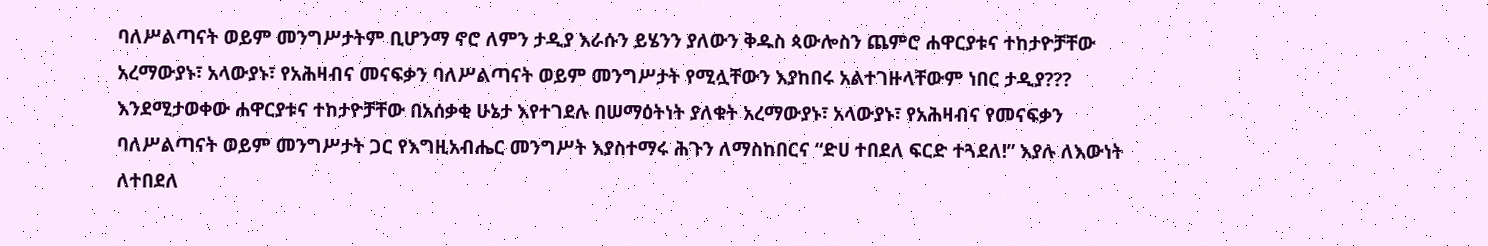ባለሥልጣናት ወይም መንግሥታትም ቢሆንማ ኖሮ ለምን ታዲያ እራሱን ይሄንን ያለውን ቅዱስ ጳውሎስን ጨምሮ ሐዋርያቱና ተከታዮቻቸው አረማውያኑ፣ አላውያኑ፣ የአሕዛብና መናፍቃን ባለሥልጣናት ወይም መንግሥታት የሚሏቸውን እያከበሩ አልተገዙላቸውም ነበር ታዲያ???
እንደሚታወቀው ሐዋርያቱና ተከታዮቻቸው በአሰቃቂ ሁኔታ እየተገደሉ በሠማዕትነት ያለቁት አረማውያኑ፣ አላውያኑ፣ የአሕዛብና የመናፍቃን ባለሥልጣናት ወይም መንግሥታት ጋር የእግዚአብሔር መንግሥት እያስተማሩ ሕጉን ለማስከበርና “ድሀ ተበደለ ፍርድ ተጓደለ!” እያሉ ለእውነት ለተበደለ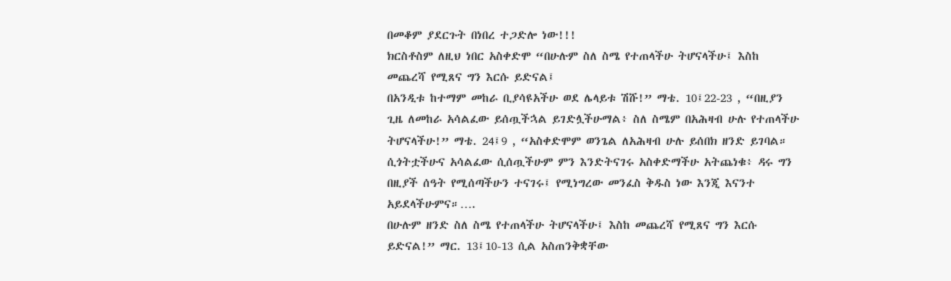በመቆም ያደርጉት በነበረ ተጋድሎ ነው!!!
ክርስቶስም ለዚህ ነበር አስቀድሞ “በሁሉም ስለ ስሜ የተጠላችሁ ትሆናላችሁ፤ እስከ መጨረሻ የሚጸና ግን እርሱ ይድናል፤
በአንዲቱ ከተማም መከራ ቢያሳዩአችሁ ወደ ሌላይቱ ሽሹ!” ማቴ. 10፤22-23 , “በዚያን ጊዜ ለመከራ አሳልፈው ይሰጧችኋል ይገድሏችሁማል፥ ስለ ስሜም በአሕዛብ ሁሉ የተጠላችሁ ትሆናላችሁ!” ማቴ. 24፤9 , “አስቀድሞም ወንጌል ለአሕዛብ ሁሉ ይሰበክ ዘንድ ይገባል። ሲጎትቷችሁና አሳልፈው ሲሰጧችሁም ምን እንድትናገሩ አስቀድማችሁ አትጨነቁ፥ ዳሩ ግን በዚያች ሰዓት የሚሰጣችሁን ተናገሩ፤ የሚነግረው መንፈስ ቅዱስ ነው እንጂ እናንተ አይደላችሁምና።….
በሁሉም ዘንድ ስለ ስሜ የተጠላችሁ ትሆናላችሁ፤ እስከ መጨረሻ የሚጸና ግን እርሱ ይድናል!” ማር. 13፤10-13 ሲል አስጠንቅቋቸው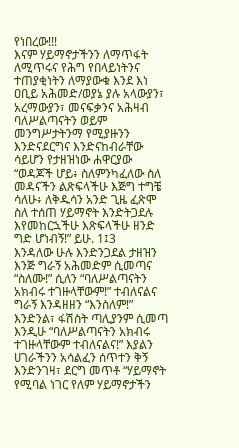የነበረው!!!
እናም ሃይማኖታችንን ለማጥፋት ለሚጥሩና የሕግ የበላይነትንና ተጠያቂነትን ለማያውቁ እንደ እነ ዐቢይ አሕመድ/ወያኔ ያሉ አላውያን፣ አረማውያን፣ መናፍቃንና አሕዛብ ባለሥልጣናትን ወይም መንግሥታትንማ የሚያዙንን እንድናደርግና እንድናከብራቸው ሳይሆን የታዘዝነው ሐዋርያው “ወዳጆች ሆይ፥ ስለምንካፈለው ስለ መዳናችን ልጽፍላችሁ እጅግ ተግቼ ሳለሁ፥ ለቅዱሳን አንድ ጊዜ ፈጽሞ ስለ ተሰጠ ሃይማኖት እንድትጋደሉ እየመከርኋችሁ እጽፍላችሁ ዘንድ ግድ ሆነብኝ!” ይሁ. 1፤3
እንዳለው ሁሉ እንድንጋደል ታዘዝን እንጅ ግራኝ አሕመድም ሲመጣና “ስለሙ!” ሲለን “ባለሥልጣናትን አክብሩ ተገዙላቸውም!” ተብለናልና ግራኝ እንዳዘዘን “እንስለም!” እንድንል፣ ፋሽስት ጣሊያንም ሲመጣ እንዲሁ “ባለሥልጣናትን አክብሩ ተገዙላቸውም ተብለናልና!” እያልን ሀገራችንን አሳልፈን ሰጥተን ቅኝ እንድንገዛ፣ ደርግ መጥቶ “ሃይማኖት የሚባል ነገር የለም ሃይማኖታችን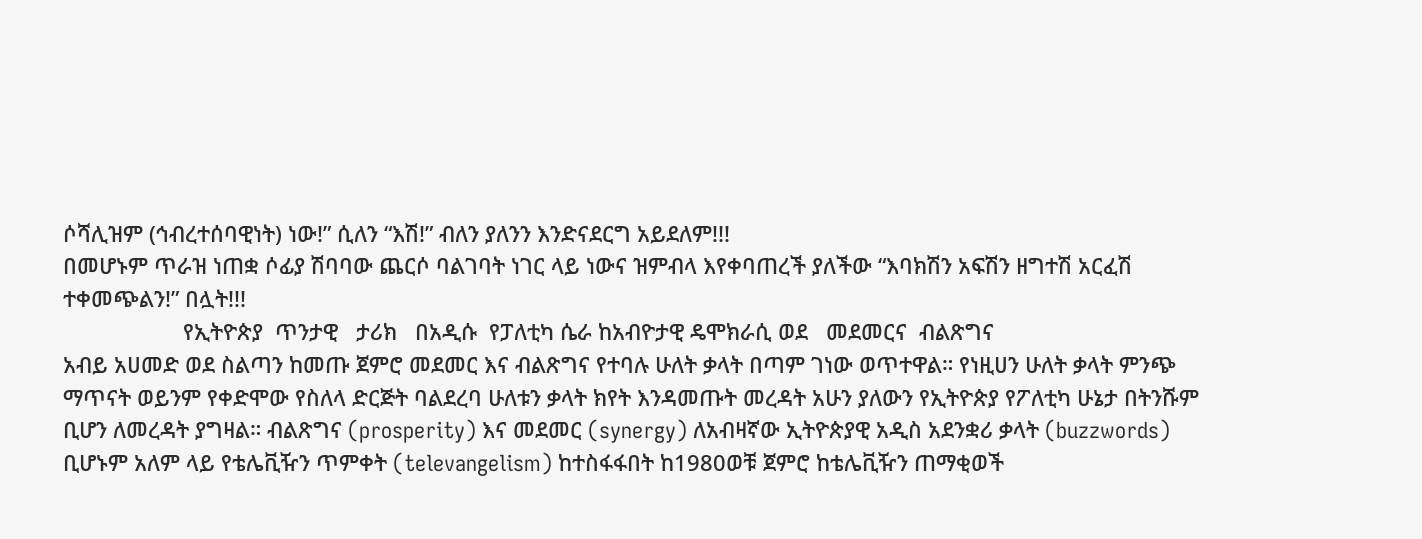ሶሻሊዝም (ኅብረተሰባዊነት) ነው!” ሲለን “እሽ!” ብለን ያለንን እንድናደርግ አይደለም!!!
በመሆኑም ጥራዝ ነጠቋ ሶፊያ ሽባባው ጨርሶ ባልገባት ነገር ላይ ነውና ዝምብላ እየቀባጠረች ያለችው “እባክሽን አፍሽን ዘግተሽ አርፈሽ ተቀመጭልን!” በሏት!!!
                    የኢትዮጵያ  ጥንታዊ   ታሪክ   በአዲሱ  የፓለቲካ ሴራ ከአብዮታዊ ዴሞክራሲ ወደ   መደመርና  ብልጽግና
አብይ አሀመድ ወደ ስልጣን ከመጡ ጀምሮ መደመር እና ብልጽግና የተባሉ ሁለት ቃላት በጣም ገነው ወጥተዋል። የነዚሀን ሁለት ቃላት ምንጭ ማጥናት ወይንም የቀድሞው የስለላ ድርጅት ባልደረባ ሁለቱን ቃላት ክየት እንዳመጡት መረዳት አሁን ያለውን የኢትዮጵያ የፖለቲካ ሁኔታ በትንሹም ቢሆን ለመረዳት ያግዛል። ብልጽግና (prosperity) እና መደመር (synergy) ለአብዛኛው ኢትዮጵያዊ አዲስ አደንቋሪ ቃላት (buzzwords) ቢሆኑም አለም ላይ የቴሌቪዥን ጥምቀት (televangelism) ከተስፋፋበት ከ1980ወቹ ጀምሮ ከቴሌቪዥን ጠማቂወች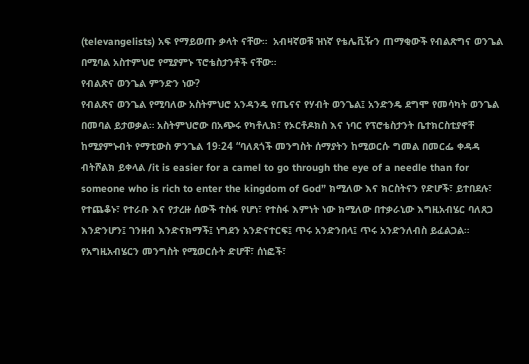(televangelists) አፍ የማይወጡ ቃላት ናቸው።  አብዛኛወቹ ዝነኛ የቴሌቪዥን ጠማቂውች የብልጽግና ወንጌል በሚባል አስተምህሮ የሚያምኑ ፕሮቴስታንቶች ናቸው።
የብልጽና ወንጌል ምንድን ነው?
የብልጽና ወንጌል የሚባለው አስትምህሮ አንዳንዴ የጤናና የሃብት ወንጌል፤ አንድንዴ ደግሞ የመሳካት ወንጌል በመባል ይታወቃል። አስትምህሮው በአጭሩ የካቶሊክ፣ የኦርቶዶክስ እና ነባር የፕሮቴስታንት ቤተክርስቲያኖቸ ከሚያምኑብት የማቲውስ ዎንጌል 19፡24 “ባለጸጎች መንግስት ሰማያትን ከሚወርሱ ግመል በመርፌ ቀዳዳ ብትሾልክ ይቀላል /it is easier for a camel to go through the eye of a needle than for someone who is rich to enter the kingdom of God” ክሚለው እና ክርስትናን የድሆች፣ ይተበደሉ፣ የተጨቆኑ፣ የተራቡ እና የታረዙ ሰውች ተስፋ የሆነ፣ የተስፋ እምነት ነው ክሚለው በተቃራኒው እግዚአብሄር ባለጸጋ እንድንሆን፤ ገንዘብ እንድናክማች፤ ነግደን አንድናተርፍ፤ ጥሩ አንድንበላ፤ ጥሩ አንድንለብስ ይፈልጋል። የአግዚአብሄርን መንግስት የሚወርሱት ድሆቸ፣ ሰነፎች፣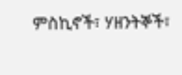ምስኪኖች፣ ሃዘንትኞች፣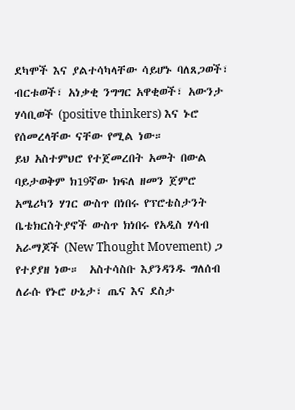ደካሞች እና ያልተሳካላቸው ሳይሆኑ ባለጸጋወች፣ ብርቱወች፣ አነቃቂ ንግግር አዋቂወች፣ አውንታ ሃሳቢወች (positive thinkers) እና ኑሮ የሰመረላቸው ናቸው የሚል ነው።
ይህ አስተምህሮ የተጀመረበት አመት በውል ባይታወቅም ክ19ኛው ክፍለ ዘመን ጀምሮ አሜሪካን ሃገር ውስጥ በነበሩ የፕሮቴስታንት ቤቴክርስትያኖች ውስጥ ክነበሩ የአዲስ ሃሳብ አራማጆች (New Thought Movement) ጋ የተያያዘ ነው።  አስተሳስቡ እያንዳንዱ ግለሰብ ለራሱ የኑሮ ሁኔታ፣ ጤና እና ደስታ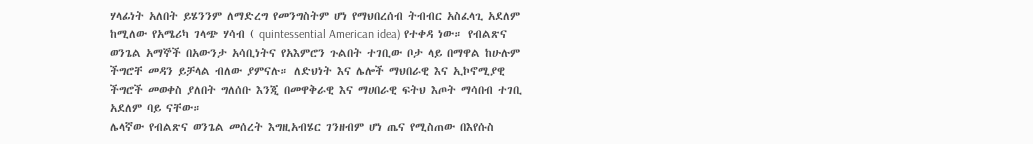ሃላፊነት አለበት ይሄንንም ለማድረግ የመንግስትም ሆነ የማህበረሰብ ትብብር አስፈላጊ አደለም ከሚለው የአሜሪካ ገላጭ ሃሳብ ( quintessential American idea) የተቀዳ ነው። የብልጽና ወንጌል አማኞች በአውንታ አሳቢነትና የአእምሮን ጉልበት ተገቢው ቦታ ላይ በማዋል ከሁሉም ችግሮቸ መዳን ይቻላል ብለው ያምናሉ። ለድህነት እና ሌሎች ማህበራዊ እና ኢኮኖሚያዊ ችግሮች መወቀስ ያለበት ግለሰቡ እንጂ በመዋቅራዊ እና ማሀበራዊ ፍትህ እጦት ማሳበብ ተገቢ አደለም ባይ ናቸው።
ሌላኛው የብልጽና ወንጌል መሰረት እግዚአብሄር ገንዘብም ሆነ ጤና የሚስጠው በእየሱስ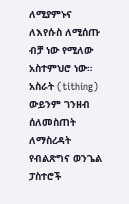ለሚያምኑና ለእየሱስ ለሚሰጡ ብቻ ነው የሚለው አስተምህሮ ነው። አስራት (tithing) ውይንም ገንዘብ ሰለመስጠት ለማስረዳት የብልጽግና ወንጌል ፓስተሮች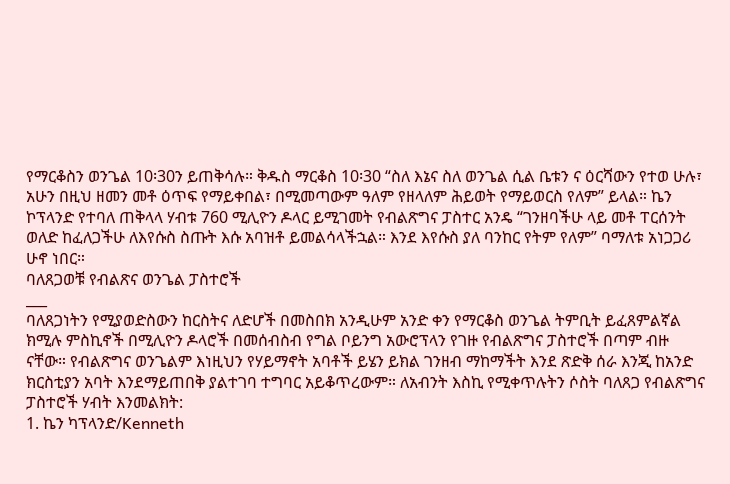የማርቆስን ወንጌል 10፡30ን ይጠቅሳሉ። ቅዱስ ማርቆስ 10፡30 “ስለ እኔና ስለ ወንጌል ሲል ቤቱን ና ዕርሻውን የተወ ሁሉ፣ አሁን በዚህ ዘመን መቶ ዕጥፍ የማይቀበል፣ በሚመጣውም ዓለም የዘላለም ሕይወት የማይወርስ የለም” ይላል። ኬን ኮፕላንድ የተባለ ጠቅላላ ሃብቱ 760 ሚሊዮን ዶላር ይሚገመት የብልጽግና ፓስተር አንዴ “ገንዘባችሁ ላይ መቶ ፐርሰንት ወለድ ከፈለጋችሁ ለእየሱስ ስጡት እሱ አባዝቶ ይመልሳላችኋል። እንደ እየሱስ ያለ ባንከር የትም የለም” ባማለቱ አነጋጋሪ ሁኖ ነበር።
ባለጸጋወቹ የብልጽና ወንጌል ፓስተሮች
___
ባለጸጋነትን የሚያወድስውን ከርስትና ለድሆች በመስበክ አንዲሁም አንድ ቀን የማርቆስ ወንጌል ትምቢት ይፈጸምልኛል ክሚሉ ምስኪኖች በሚሊዮን ዶላሮች በመሰብስብ የግል ቦይንግ አውሮፕላን የገዙ የብልጽግና ፓስተሮች በጣም ብዙ ናቸው። የብልጽግና ወንጌልም እነዚህን የሃይማኖት አባቶች ይሄን ይክል ገንዘብ ማከማችት እንደ ጽድቅ ሰራ እንጂ ከአንድ ክርስቲያን አባት እንደማይጠበቅ ያልተገባ ተግባር አይቆጥረውም። ለአብንት እስኪ የሚቀጥሉትን ሶስት ባለጸጋ የብልጽግና ፓስተሮች ሃብት እንመልክት:
1. ኬን ካፕላንድ/Kenneth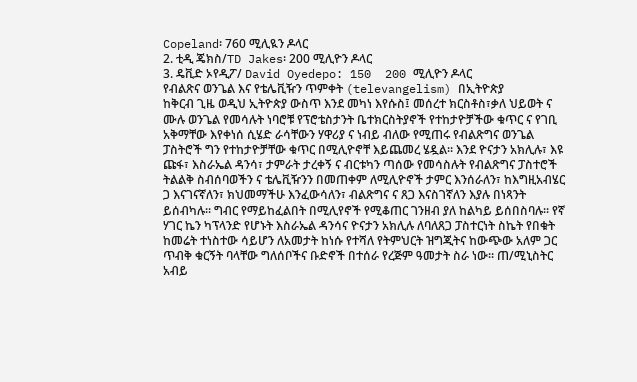Copeland፡ 760 ሚሊዪን ዶላር
2. ቲዲ ጄክስ/TD Jakes፡ 200 ሚሊዮን ዶላር
3. ዴቪድ ኦየዲፖ/ David Oyedepo: 150  200 ሚሊዮን ዶላር
የብልጽና ወንጌል እና የቴሌቪዥን ጥምቀት (televangelism) በኢትዮጵያ
ከቅርብ ጊዜ ወዲህ ኢትዮጵያ ውስጥ እንደ መካነ እየሱስ፤ መሰረተ ክርስቶስ፣ቃለ ህይወት ና ሙሉ ወንጌል የመሳሉት ነባሮቹ የፕሮቴስታንት ቤተክርስትያኖች የተከታዮቻችው ቁጥር ና የገቢ አቅማቸው እየቀነሰ ሲሄድ ራሳቸውን ሃዋሪያ ና ነብይ ብለው የሚጠሩ የብልጽግና ወንጌል ፓስትሮች ግን የተከታዮቻቸው ቁጥር በሚሊዮኖቸ እይጨመረ ሄዷል። እንደ ዮናታን አክሊሉ፣ እዩ ጩፋ፣ እስራኤል ዳንሳ፣ ታምራት ታረቀኝ ና ብርቱካን ጣሰው የመሳስሉት የብልጽግና ፓስተሮች ትልልቅ ስብሰባወችን ና ቴሌቪዥንን በመጠቀም ለሚሊዮኖች ታምር እንሰራለን፣ ከእግዚአብሄር ጋ እናገናኛለን፣ ክህመማችሁ እንፈውሳለን፣ ብልጽግና ና ጸጋ እናስገኛለን እያሉ በነጻንት ይሰብካሉ። ግብር የማይከፈልበት በሚሊየኖች የሚቆጠር ገንዘብ ያለ ከልካይ ይሰበስባሉ። የኛ ሃገር ኬን ካፕላንድ የሆኑት እስራኤል ዳንሳና ዮናታን አክሊሉ ለባለጸጋ ፓስተርነት ስኬት የበቁት ከመሬት ተነስተው ሳይሆን ለአመታት ከነሱ የተሻለ የትምህርት ዝግጂትና ከውጭው አለም ጋር ጥብቅ ቁርኝት ባላቸው ግለሰቦችና ቡድኖች በተሰራ የረጅም ዓመታት ስራ ነው። ጠ/ሚኒስትር አብይ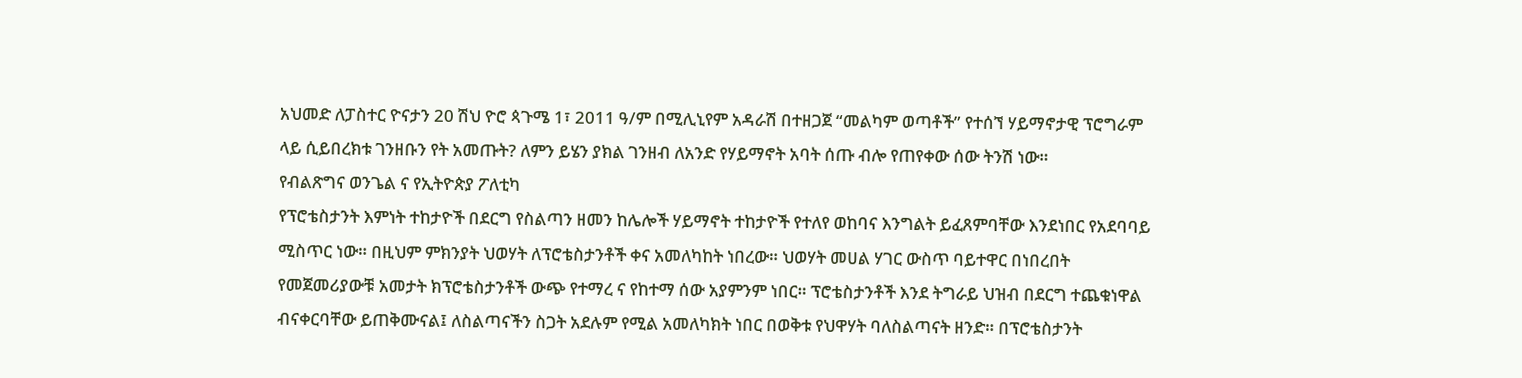አህመድ ለፓስተር ዮናታን 20 ሽህ ዮሮ ጳጉሜ 1፣ 2011 ዓ/ም በሚሊኒየም አዳራሽ በተዘጋጀ “መልካም ወጣቶች” የተሰኘ ሃይማኖታዊ ፕሮግራም ላይ ሲይበረክቱ ገንዘቡን የት አመጡት? ለምን ይሄን ያክል ገንዘብ ለአንድ የሃይማኖት አባት ሰጡ ብሎ የጠየቀው ሰው ትንሽ ነው።
የብልጽግና ወንጌል ና የኢትዮጵያ ፖለቲካ
የፕሮቴስታንት እምነት ተከታዮች በደርግ የስልጣን ዘመን ከሌሎች ሃይማኖት ተከታዮች የተለየ ወከባና እንግልት ይፈጸምባቸው እንደነበር የአደባባይ ሚስጥር ነው። በዚህም ምክንያት ህወሃት ለፕሮቴስታንቶች ቀና አመለካከት ነበረው። ህወሃት መሀል ሃገር ውስጥ ባይተዋር በነበረበት የመጀመሪያውቹ አመታት ክፕሮቴስታንቶች ውጭ የተማረ ና የከተማ ሰው አያምንም ነበር። ፕሮቴስታንቶች እንደ ትግራይ ህዝብ በደርግ ተጨቁነዋል ብናቀርባቸው ይጠቅሙናል፤ ለስልጣናችን ስጋት አደሉም የሚል አመለካክት ነበር በወቅቱ የህዋሃት ባለስልጣናት ዘንድ። በፕሮቴስታንት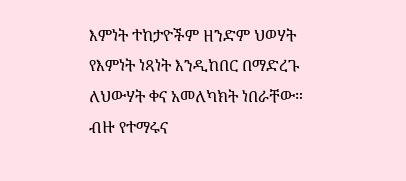እምነት ተከታዮችም ዘንድም ህወሃት የእምነት ነጻነት እንዲከበር በማድረጉ ለህውሃት ቀና አመለካክት ነበራቸው። ብዙ የተማሩና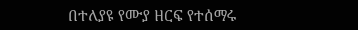በተለያዩ የሙያ ዘርፍ የተሰማሩ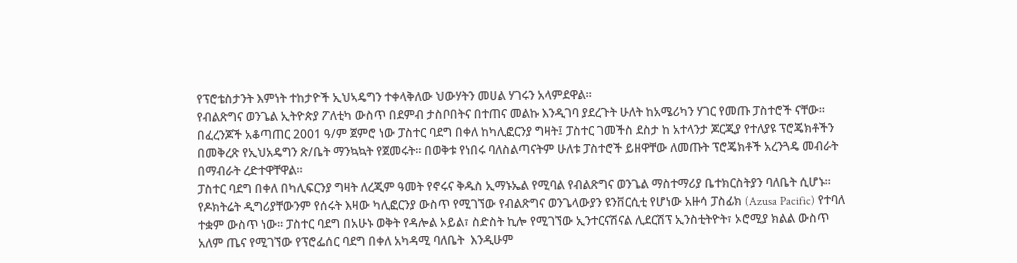የፕሮቴስታንት እምነት ተከታዮች ኢህኣዴግን ተቀላቅለው ህውሃትን መሀል ሃገሩን አላምደዋል።
የብልጽግና ወንጌል ኢትዮጵያ ፖለቲካ ውስጥ በደምብ ታስቦበትና በተጠና መልኩ እንዲገባ ያደረጉት ሁለት ከአሜሪካን ሃገር የመጡ ፓስተሮች ናቸው። በፈረንጆች አቆጣጠር 2001 ዓ/ም ጀምሮ ነው ፓስተር ባደግ በቀለ ከካሊፎርንያ ግዛት፤ ፓስተር ገመችስ ደስታ ከ አተላንታ ጆርጂያ የተለያዩ ፕሮጄክቶችን በመቅረጽ የኢህአዴግን ጽ/ቤት ማንኳኳት የጀመሩት። በወቅቱ የነበሩ ባለስልጣናትም ሁለቱ ፓስተሮች ይዘዋቸው ለመጡት ፕሮጄክቶች አረንጓዴ መብራት በማብራት ረድተዋቸዋል።
ፓስተር ባደግ በቀለ በካሊፍርንያ ግዛት ለረጂም ዓመት የኖሩና ቅዱስ ኢማኑኤል የሚባል የብልጽግና ወንጌል ማስተማሪያ ቤተክርስትያን ባለቤት ሲሆኑ። የዶክትሬት ዲግሪያቸውንም የሰሩት እዛው ካሊፎርንያ ውስጥ የሚገኘው የብልጽግና ወንጌላውያን ዩንቨርሲቲ የሆነው አዙሳ ፓስፊክ (Azusa Pacific) የተባለ ተቋም ውስጥ ነው። ፓስተር ባደግ በአሁኑ ወቅት የዳሎል ኦይል፣ ስድስት ኪሎ የሚገኘው ኢንተርናሽናል ሊደርሽፕ ኢንስቲትዮት፣ ኦሮሚያ ክልል ውስጥ አለም ጤና የሚገኘው የፕሮፌሰር ባደግ በቀለ አካዳሚ ባለቤት  እንዲሁም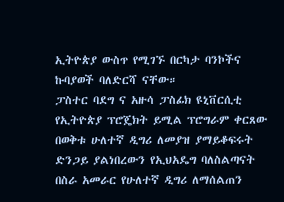ኢትዮጵያ ውስጥ የሚገኙ በርካታ ባንኮችና ኩባያወች ባለድርሻ ናቸው።
ፓስተር ባደግ ና አዙሳ ፓስፊክ ዩኒቨርሲቲ የኢትዮጵያ ፕሮጄክት ይሚል ፕሮግራም ቀርጸው በወቅቱ ሁለተኛ ዲግሪ ለመያዝ ያማይቆፍሩት ድንጋይ ያልነበረውን የኢህአዴግ ባለስልጣናት በስራ አመራር የሁለተኛ ዲግሪ ለማሰልጠን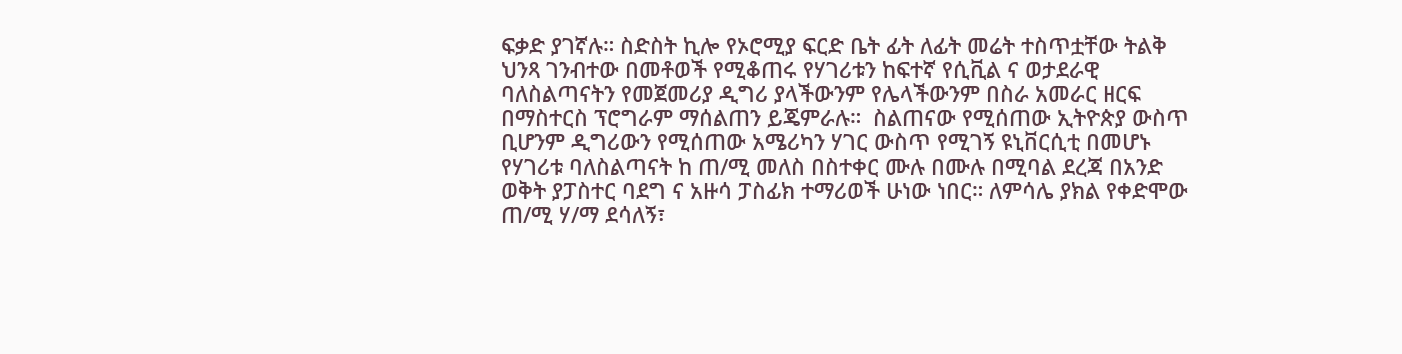ፍቃድ ያገኛሉ። ስድስት ኪሎ የኦሮሚያ ፍርድ ቤት ፊት ለፊት መሬት ተስጥቷቸው ትልቅ ህንጻ ገንብተው በመቶወች የሚቆጠሩ የሃገሪቱን ከፍተኛ የሲቪል ና ወታደራዊ ባለስልጣናትን የመጀመሪያ ዲግሪ ያላችውንም የሌላችውንም በስራ አመራር ዘርፍ በማስተርስ ፕሮግራም ማሰልጠን ይጄምራሉ።  ስልጠናው የሚሰጠው ኢትዮጵያ ውስጥ ቢሆንም ዲግሪውን የሚሰጠው አሜሪካን ሃገር ውስጥ የሚገኝ ዩኒቨርሲቲ በመሆኑ የሃገሪቱ ባለስልጣናት ከ ጠ/ሚ መለስ በስተቀር ሙሉ በሙሉ በሚባል ደረጃ በአንድ ወቅት ያፓስተር ባደግ ና አዙሳ ፓስፊክ ተማሪወች ሁነው ነበር። ለምሳሌ ያክል የቀድሞው ጠ/ሚ ሃ/ማ ደሳለኝ፣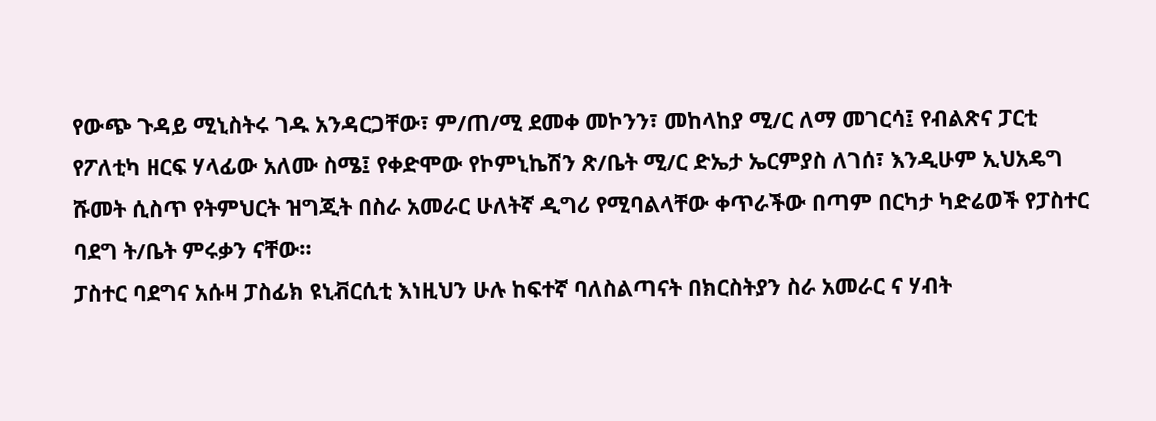የውጭ ጉዳይ ሚኒስትሩ ገዱ አንዳርጋቸው፣ ም/ጠ/ሚ ደመቀ መኮንን፣ መከላከያ ሚ/ር ለማ መገርሳ፤ የብልጽና ፓርቲ የፖለቲካ ዘርፍ ሃላፊው አለሙ ስሜ፤ የቀድሞው የኮምኒኬሽን ጽ/ቤት ሚ/ር ድኤታ ኤርምያስ ለገሰ፣ እንዲሁም ኢህአዴግ ሹመት ሲስጥ የትምህርት ዝግጂት በስራ አመራር ሁለትኛ ዲግሪ የሚባልላቸው ቀጥራችው በጣም በርካታ ካድሬወች የፓስተር ባደግ ት/ቤት ምሩቃን ናቸው።
ፓስተር ባደግና አሱዛ ፓስፊክ ዩኒቭርሲቲ እነዚህን ሁሉ ከፍተኛ ባለስልጣናት በክርስትያን ስራ አመራር ና ሃብት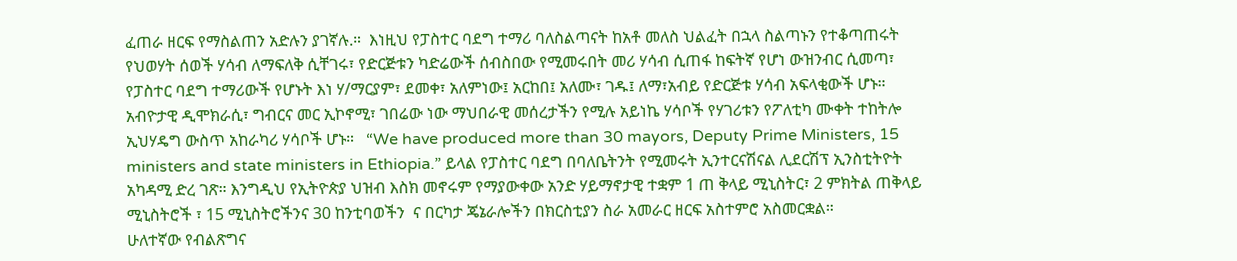ፈጠራ ዘርፍ የማስልጠን አድሉን ያገኛሉ.።  እነዚህ የፓስተር ባደግ ተማሪ ባለስልጣናት ከአቶ መለስ ህልፈት በኋላ ስልጣኑን የተቆጣጠሩት የህወሃት ሰወች ሃሳብ ለማፍለቅ ሲቸገሩ፣ የድርጅቱን ካድሬውች ሰብስበው የሚመሩበት መሪ ሃሳብ ሲጠፋ ከፍትኛ የሆነ ውዝንብር ሲመጣ፣ የፓስተር ባደግ ተማሪውች የሆኑት እነ ሃ/ማርያም፣ ደመቀ፣ አለምነው፤ አርከበ፤ አለሙ፣ ገዱ፤ ለማ፣አብይ የድርጅቱ ሃሳብ አፍላቂውች ሆኑ። አብዮታዊ ዲሞክራሲ፣ ግብርና መር ኢኮኖሚ፣ ገበሬው ነው ማህበራዊ መሰረታችን የሚሉ አይነኬ ሃሳቦች የሃገሪቱን የፖለቲካ ሙቀት ተከትሎ ኢህሃዴግ ውስጥ አከራካሪ ሃሳቦች ሆኑ።   “We have produced more than 30 mayors, Deputy Prime Ministers, 15 ministers and state ministers in Ethiopia.” ይላል የፓስተር ባደግ በባለቤትንት የሚመሩት ኢንተርናሽናል ሊደርሽፕ ኢንስቲትዮት አካዳሚ ድረ ገጽ። እንግዲህ የኢትዮጵያ ህዝብ እስክ መኖሩም የማያውቀው አንድ ሃይማኖታዊ ተቋም 1 ጠ ቅላይ ሚኒስትር፣ 2 ምክትል ጠቅላይ ሚኒስትሮች ፣ 15 ሚኒስትሮችንና 30 ከንቲባወችን  ና በርካታ ጄኔራሎችን በክርስቲያን ስራ አመራር ዘርፍ አስተምሮ አስመርቋል።
ሁለተኛው የብልጽግና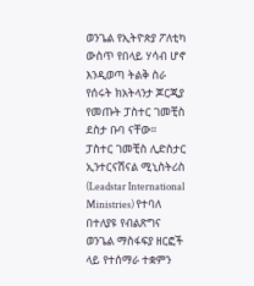ወንጌል የኢትዮጵያ ፖለቲካ ውስጥ የበላይ ሃሳብ ሆኖ  እንዲወጣ ትልቅ ስራ የሰሩት ክአትላንታ ጆርጂያ የመጡት ፓስተር ገመቺስ ደስታ ቡባ ናቸው።  ፓስተር ገመቺስ ሊድስታር ኢንተርናሽናል ሚኒስትሪስ (Leadstar International Ministries) የተባለ በተለያዩ የብልጽግና ወንጌል ማስፋፍያ ዘርፎች ላይ የተሰማራ ተቋምን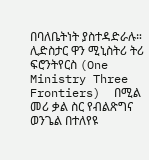በባለቤትነት ያስተዳድራሉ። ሊድስታር ዋን ሚኒስትሪ ትሪ ፍሮንትየርስ (One Ministry Three Frontiers)  በሚል መሪ ቃል ስር የብልጽግና ወንጌል በተለየዩ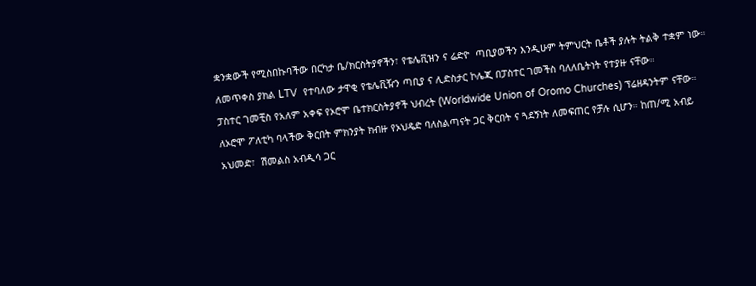ቋንቋውች የሚስበኩባችው በርካታ ቤ/ክርስትያኖችን፣ የቴሌቪዝን ና ሬድዮ  ጣቢያወችን እንዲሁም ትምህርት ቤቶች ያሉት ትልቅ ተቋም ነው። ለመጥቀስ ያክል LTV  የተባለው ታዋቂ የቴሌቪዥን ጣቢያ ና ሊድስታር ኮሌጂ በፓስተር ገመችስ ባለለቤትነት የተያዙ ናቸው።
ፓስተር ገመቺስ የአለም አቀፍ የኦሮሞ ቤተክርስትያኖች ህብረት (Worldwide Union of Oromo Churches) ፕሬዘዳንትም ናቸው። ለኦሮሞ ፖለቲካ ባላችው ቅርበት ምክንያት ክብዙ የኦህዴድ ባለስልጣናት ጋር ቅርበት ና ጓደኝነት ለመፍጠር የቻሉ ሲሆን። ከጠ/ሚ አብይ አህመድ፣  ሽመልስ አብዲሳ ጋር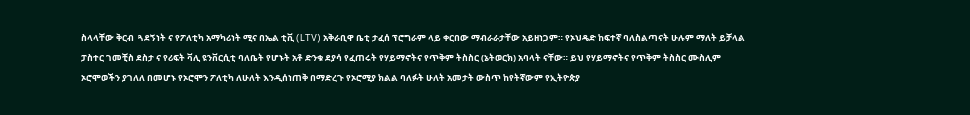ስላላቸው ቅርብ  ጓደኝነት ና የፖለቲካ አማካሪነት ሚና በኤል ቲቪ (LTV) አቅራቢዋ ቤቲ ታፈሰ ፕሮግራም ላይ ቀርበው ማብራራታቸው አይዘነጋም። የኦህዴድ ከፍተኛ ባለስልጣናት ሁሉም ማለት ይቻላል ፓስተር ገመቺስ ደስታ ና የሪፍት ቫሊ ዩንቨርሲቲ ባለቤት የሆኑት አቶ ድንቁ ደያሳ የፈጠሩት የሃይማኖትና የጥቅም ትስስር (ኔትወርክ) አባላት ናቸው። ይህ የሃይማኖትና የጥቅም ትስስር ሙስሊም ኦሮሞወችን ያገለለ በመሆኑ የኦሮሞን ፖለቲካ ለሁለት እንዲሰነጠቅ በማድረጉ የኦሮሚያ ክልል ባለፉት ሁለት አመታት ውስጥ ከየትኛውም የኢትዮጵያ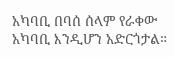አካባቢ በባሰ ሰላም የራቀው አካባቢ እንዲሆን አድርጎታል።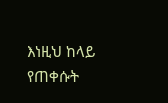እነዚህ ከላይ የጠቀሱት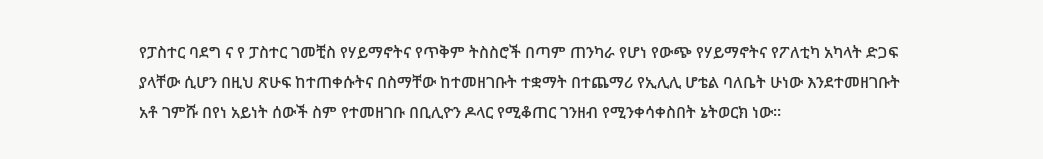የፓስተር ባደግ ና የ ፓስተር ገመቺስ የሃይማኖትና የጥቅም ትስስሮች በጣም ጠንካራ የሆነ የውጭ የሃይማኖትና የፖለቲካ አካላት ድጋፍ ያላቸው ሲሆን በዚህ ጽሁፍ ከተጠቀሱትና በስማቸው ከተመዘገቡት ተቋማት በተጨማሪ የኢሊሊ ሆቴል ባለቤት ሁነው እንደተመዘገቡት አቶ ገምሹ በየነ አይነት ሰውች ስም የተመዘገቡ በቢሊዮን ዶላር የሚቆጠር ገንዘብ የሚንቀሳቀስበት ኔትወርክ ነው።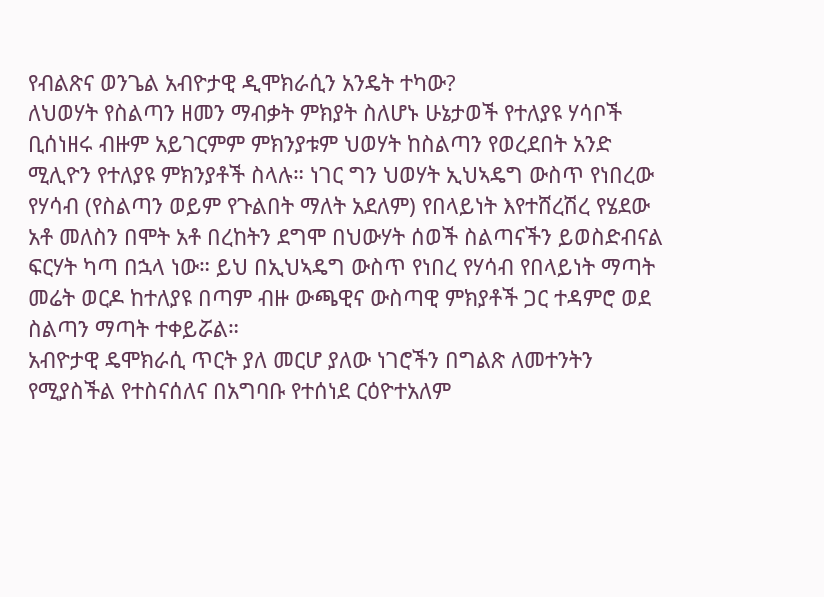የብልጽና ወንጌል አብዮታዊ ዲሞክራሲን አንዴት ተካው?
ለህወሃት የስልጣን ዘመን ማብቃት ምክያት ስለሆኑ ሁኔታወች የተለያዩ ሃሳቦች ቢሰነዘሩ ብዙም አይገርምም ምክንያቱም ህወሃት ከስልጣን የወረደበት አንድ ሚሊዮን የተለያዩ ምክንያቶች ስላሉ። ነገር ግን ህወሃት ኢህኣዴግ ውስጥ የነበረው የሃሳብ (የስልጣን ወይም የጉልበት ማለት አደለም) የበላይነት እየተሸረሽረ የሄደው አቶ መለስን በሞት አቶ በረከትን ደግሞ በህውሃት ሰወች ስልጣናችን ይወስድብናል ፍርሃት ካጣ በኋላ ነው። ይህ በኢህኣዴግ ውስጥ የነበረ የሃሳብ የበላይነት ማጣት መሬት ወርዶ ከተለያዩ በጣም ብዙ ውጫዊና ውስጣዊ ምክያቶች ጋር ተዳምሮ ወደ ስልጣን ማጣት ተቀይሯል።
አብዮታዊ ዴሞክራሲ ጥርት ያለ መርሆ ያለው ነገሮችን በግልጽ ለመተንትን የሚያስችል የተስናሰለና በአግባቡ የተሰነደ ርዕዮተአለም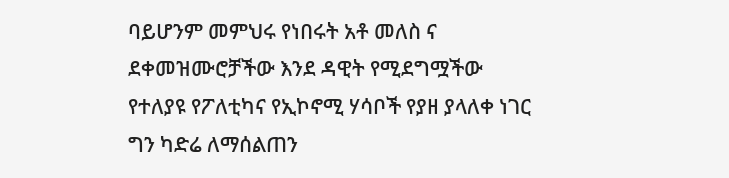ባይሆንም መምህሩ የነበሩት አቶ መለስ ና ደቀመዝሙሮቻችው እንደ ዳዊት የሚደግሟችው የተለያዩ የፖለቲካና የኢኮኖሚ ሃሳቦች የያዘ ያላለቀ ነገር ግን ካድሬ ለማሰልጠን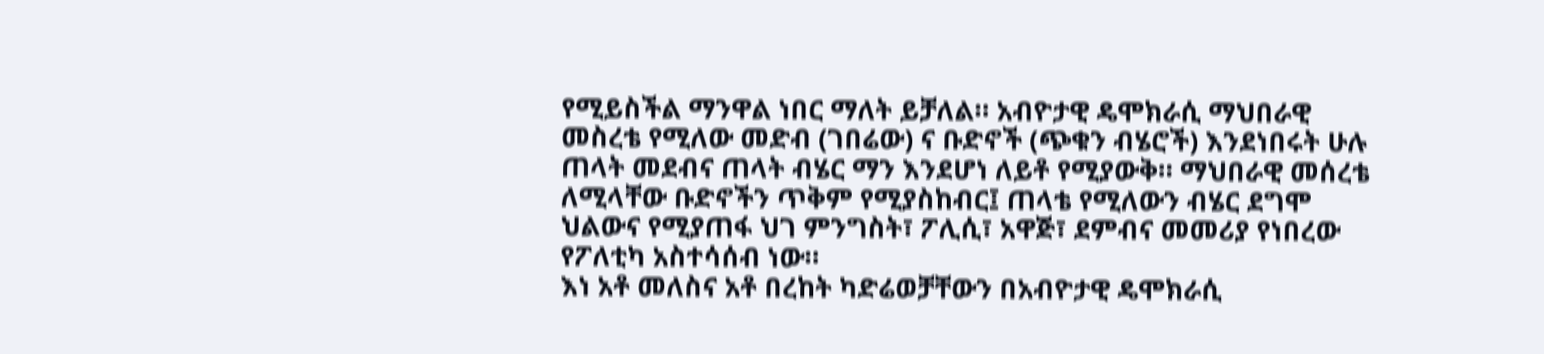የሚይስችል ማንዋል ነበር ማለት ይቻለል። አብዮታዊ ዴሞክራሲ ማህበራዊ መስረቴ የሚለው መድብ (ገበሬው) ና ቡድኖች (ጭቁን ብሄሮች) እንደነበሩት ሁሉ ጠላት መደብና ጠላት ብሄር ማን እንደሆነ ለይቶ የሚያውቅ። ማህበራዊ መሰረቴ ለሚላቸው ቡድኖችን ጥቅም የሚያስከብር፤ ጠላቴ የሚለውን ብሄር ደግሞ ህልውና የሚያጠፋ ህገ ምንግስት፣ ፖሊሲ፣ አዋጅ፣ ደምብና መመሪያ የነበረው የፖለቲካ አስተሳሰብ ነው።
እነ አቶ መለስና አቶ በረከት ካድሬወቻቸውን በአብዮታዊ ዴሞክራሲ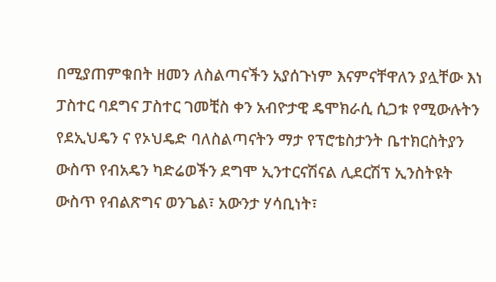በሚያጠምቁበት ዘመን ለስልጣናችን አያሰጉነም እናምናቸዋለን ያሏቸው እነ ፓስተር ባደግና ፓስተር ገመቺስ ቀን አብዮታዊ ዴሞክራሲ ሲጋቱ የሚውሉትን የደኢህዴን ና የኦህዴድ ባለስልጣናትን ማታ የፕሮቴስታንት ቤተክርስትያን ውስጥ የብአዴን ካድሬወችን ደግሞ ኢንተርናሽናል ሊደርሽፕ ኢንስትዩት ውስጥ የብልጽግና ወንጌል፣ አውንታ ሃሳቢነት፣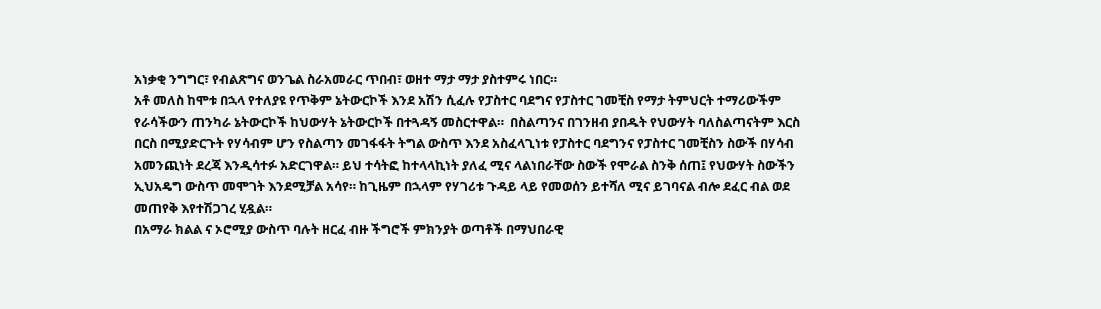አነቃቂ ንግግር፣ የብልጽግና ወንጌል ስራአመራር ጥበብ፣ ወዘተ ማታ ማታ ያስተምሩ ነበር።
አቶ መለስ ከሞቱ በኋላ የተለያዩ የጥቅም ኔትውርኮች እንደ አሽን ሲፈሉ የፓስተር ባደግና የፓስተር ገመቺስ የማታ ትምህርት ተማሪውችም የራሳችውን ጠንካራ ኔትውርኮች ከህውሃት ኔትውርኮች በተጓዳኝ መስርተዋል።  በስልጣንና በገንዘብ ያበዱት የህውሃት ባለስልጣናትም እርስ በርስ በሚያድርጉት የሃሳብም ሆን የስልጣን መገፋፋት ትግል ውስጥ እንደ አስፈላጊነቱ የፓስተር ባደግንና የፓስተር ገመቺስን ስውች በሃሳብ አመንጪነት ደረጃ እንዲሳተፉ አድርገዋል። ይህ ተሳትፎ ከተላላኪነት ያለፈ ሚና ላልነበራቸው ስውች የሞራል ስንቅ ሰጠ፤ የህውሃት ስውችን ኢህአዴግ ውስጥ መሞገት እንደሚቻል አሳየ። ከጊዜም በኋላም የሃገሪቱ ጉዳይ ላይ የመወሰን ይተሻለ ሚና ይገባናል ብሎ ደፈር ብል ወደ መጠየቅ እየተሽጋገረ ሂዷል።
በአማራ ክልል ና ኦሮሚያ ውስጥ ባሉት ዘርፈ ብዙ ችግሮች ምክንያት ወጣቶች በማህበራዊ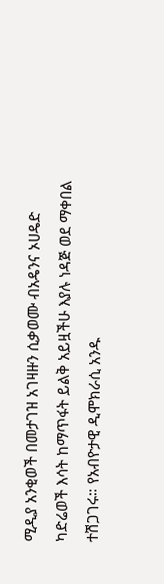ሚዲያ አንቂወች በመታገዝ አገዛዙን ሲቃወሙ ብአዴንና ኦሀዴድ ካድሬወች እሳት ከማጥፋት ይልቅ አይዟችሁ እያሉ ነዳጅ ወደ ማቀበል ተሽጋገሩ። የአብዮታዊ ዲሞክራሲ አንዱ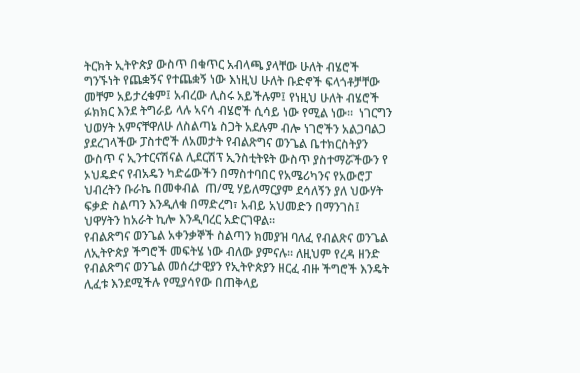ትርክት ኢትዮጵያ ውስጥ በቁጥር አብላጫ ያላቸው ሁለት ብሄሮች ግንኙነት የጨቋኝና የተጨቋኝ ነው እነዚህ ሁለት ቡድኖች ፍላጎቶቻቸው መቸም አይታረቁም፤ አብረው ሊስሩ አይችሉም፤ የነዚህ ሁለት ብሄሮች ፉክክር እንደ ትግራይ ላሉ ኣናሳ ብሄሮች ሲሳይ ነው የሚል ነው።  ነገርግን ህወሃት አምናቸዋለሁ ለስልጣኔ ስጋት አደሉም ብሎ ነገሮችን አልጋባልጋ ያደረገላችው ፓስተሮች ለአመታት የብልጽግና ወንጌል ቤተክርስትያን ውስጥ ና ኢንተርናሽናል ሊደርሽፕ ኢንስቲትዩት ውስጥ ያስተማሯችውን የ ኦህዴድና የብአዴን ካድሬውችን በማስተባበር የአሜሪካንና የአውሮፓ ህብረትን ቡራኬ በመቀብል  ጠ/ሚ ሃይለማርያም ደሳለኝን ያለ ህውሃት ፍቃድ ስልጣን እንዲለቁ በማድረግ፣ አብይ አህመድን በማንገስ፤ ህዋሃትን ከአራት ኪሎ እንዲባረር አድርገዋል።
የብልጽግና ወንጌል አቀንቃኞች ስልጣን ክመያዝ ባለፈ የብልጽና ወንጌል ለኢትዮጵያ ችግሮች መፍትሄ ነው ብለው ያምናሉ። ለዚህም የረዳ ዘንድ የብልጽግና ወንጌል መሰረታዊያን የኢትዮጵያን ዘርፈ ብዙ ችግሮች እንዴት ሊፈቱ እንደሚችሉ የሚያሳየው በጠቅላይ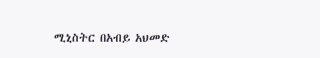ሚኒስትር በአብይ አህመድ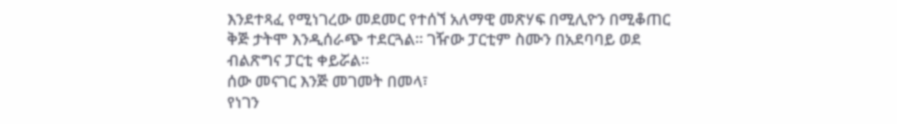እንደተጻፈ የሚነገረው መደመር የተሰኘ አለማዊ መጽሃፍ በሚሊዮን በሚቆጠር ቅጅ ታትሞ እንዲሰራጭ ተደርጓል። ገዥው ፓርቲም ስሙን በአደባባይ ወደ ብልጽግና ፓርቲ ቀይሯል።
ሰው መናገር እንጅ መገመት በመላ፣
የነገን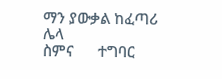ማን ያውቃል ከፈጣሪ ሌላ
ስምና      ተግባር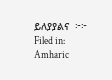ይለያያልና  ፦፦
Filed in: Amharic